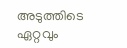അടുത്തിടെ ഏറ്റവും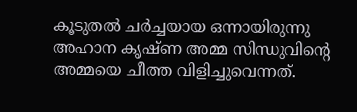കൂടുതൽ ചർച്ചയായ ഒന്നായിരുന്നു അഹാന കൃഷ്ണ അമ്മ സിന്ധുവിന്റെ അമ്മയെ ചീത്ത വിളിച്ചുവെന്നത്.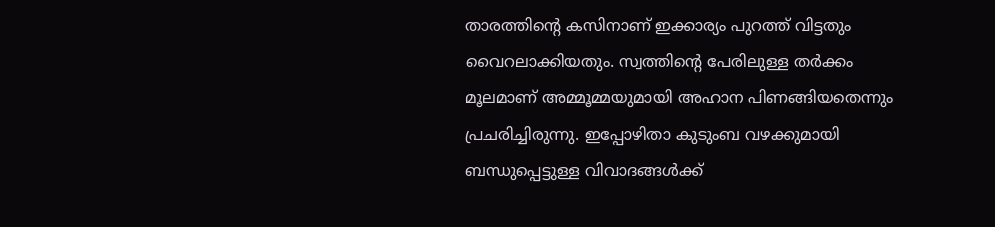താരത്തിന്റെ കസിനാണ് ഇക്കാര്യം പുറത്ത് വിട്ടതും വൈറലാക്കിയതും. സ്വത്തിന്റെ പേരിലുള്ള തർക്കം മൂലമാണ് അമ്മൂമ്മയുമായി അഹാന പിണങ്ങിയതെന്നും പ്രചരിച്ചിരുന്നു. ഇപ്പോഴിതാ കുടുംബ വഴക്കുമായി ബന്ധുപ്പെട്ടുള്ള വിവാദങ്ങൾക്ക്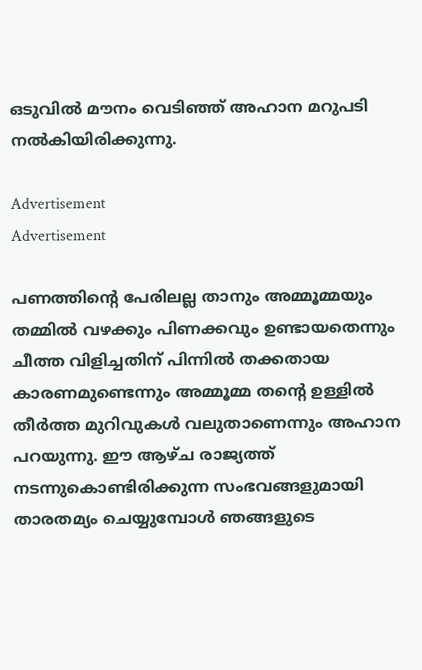ഒടുവിൽ മൗനം വെടിഞ്ഞ് അഹാന മറുപടി നൽകിയിരിക്കുന്നു.

Advertisement
Advertisement

പണത്തിന്റെ പേരിലല്ല താനും അമ്മൂമ്മയും തമ്മിൽ വഴക്കും പിണക്ക‌വും ഉണ്ടായതെന്നും ചീത്ത വിളിച്ചതിന് പിന്നിൽ തക്കതായ കാരണമുണ്ടെന്നും അമ്മൂമ്മ തന്റെ ഉള്ളിൽ തീർത്ത മുറിവുകൾ വലുതാണെന്നും അഹാന പറയുന്നു. ഈ ആഴ്ച രാജ്യത്ത് നടന്നുകൊണ്ടിരിക്കുന്ന സംഭവങ്ങളുമായി താരതമ്യം ചെയ്യുമ്പോൾ ഞങ്ങളുടെ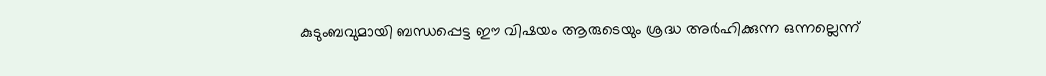കുടുംബവുമായി ബന്ധപ്പെട്ട ഈ വിഷയം ആരുടെയും ശ്രദ്ധ അർഹിക്കുന്ന ഒന്നല്ലെന്ന്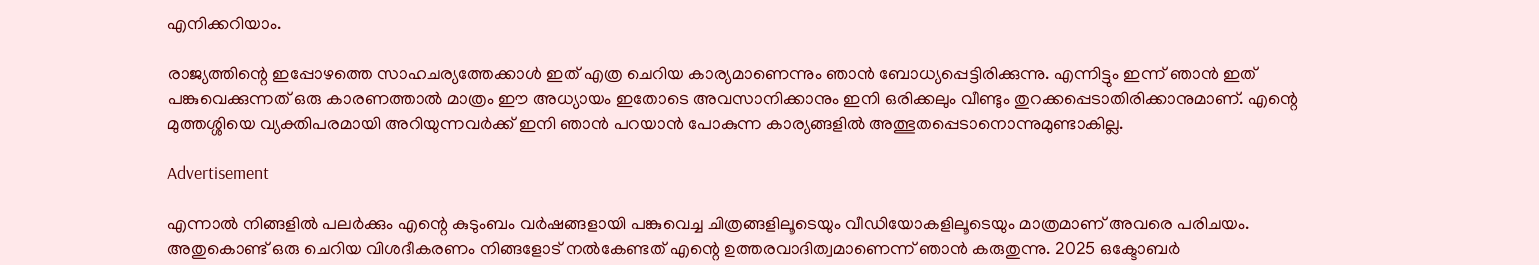എനിക്കറിയാം.

രാജ്യത്തിന്റെ ഇപ്പോഴത്തെ സാഹചര്യത്തേക്കാൾ ഇത് എത്ര ചെറിയ കാര്യമാണെന്നും ഞാൻ ബോധ്യപ്പെട്ടിരിക്കുന്നു. എന്നിട്ടും ഇന്ന് ഞാൻ ഇത് പങ്കുവെക്കുന്നത് ഒരു കാരണത്താൽ മാത്രം ഈ അധ്യായം ഇതോടെ അവസാനിക്കാനും ഇനി ഒരിക്കലും വീണ്ടും തുറക്കപ്പെടാതിരിക്കാനുമാണ്. എന്റെ മുത്തശ്ശിയെ വ്യക്തിപരമായി അറിയുന്നവർക്ക് ഇനി ഞാൻ പറയാൻ പോകുന്ന കാര്യങ്ങളിൽ അത്ഭുതപ്പെടാനൊന്നുമുണ്ടാകില്ല.

Advertisement

എന്നാൽ നിങ്ങളിൽ പലർക്കും എന്റെ കുടുംബം വർഷങ്ങളായി പങ്കുവെച്ച ചിത്രങ്ങളിലൂടെയും വീഡിയോകളിലൂടെയും മാത്രമാണ് അവരെ പരിചയം. അതുകൊണ്ട് ഒരു ചെറിയ വിശദീകരണം നിങ്ങളോട് നൽകേണ്ടത് എന്റെ ഉത്തരവാദിത്വമാണെന്ന് ഞാൻ കരുതുന്നു. 2025 ഒക്ടോബർ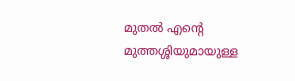മുതൽ എന്റെ മുത്തശ്ശിയുമായുള്ള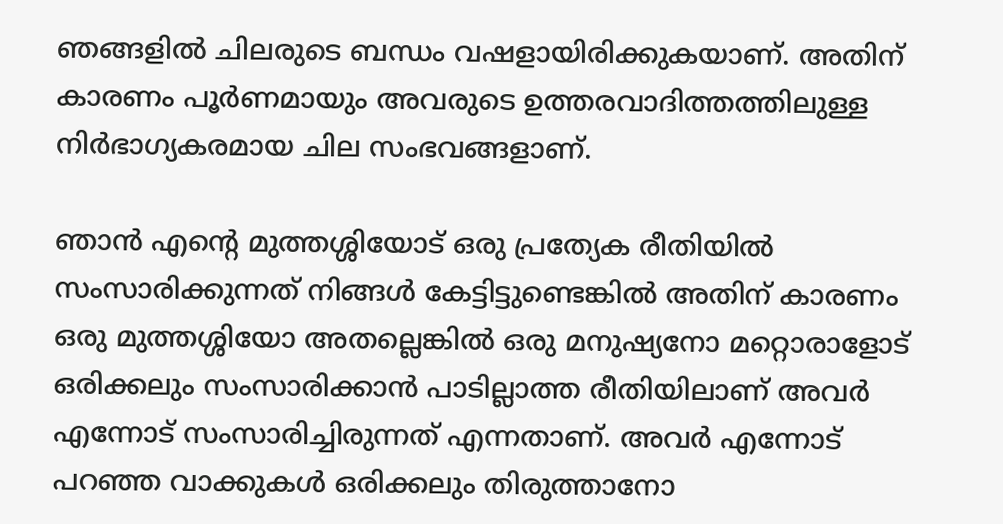ഞങ്ങളിൽ ചിലരുടെ ബന്ധം വഷളായിരിക്കുകയാണ്. അതിന് കാരണം പൂർണമായും അവരുടെ ഉത്തരവാദിത്തത്തിലുള്ള നിർഭാഗ്യകരമായ ചില സംഭവങ്ങളാണ്.

ഞാൻ എന്റെ മുത്തശ്ശിയോട് ഒരു പ്രത്യേക രീതിയിൽ സംസാരിക്കുന്നത് നിങ്ങൾ കേട്ടിട്ടുണ്ടെങ്കിൽ അതിന് കാരണം ഒരു മുത്തശ്ശിയോ അതല്ലെങ്കിൽ ഒരു മനുഷ്യനോ മറ്റൊരാളോട് ഒരിക്കലും സംസാരിക്കാൻ പാടില്ലാത്ത രീതിയിലാണ് അവർ എന്നോട് സംസാരിച്ചിരുന്നത് എന്നതാണ്. അവർ എന്നോട് പറഞ്ഞ വാക്കുകൾ ഒരിക്കലും തിരുത്താനോ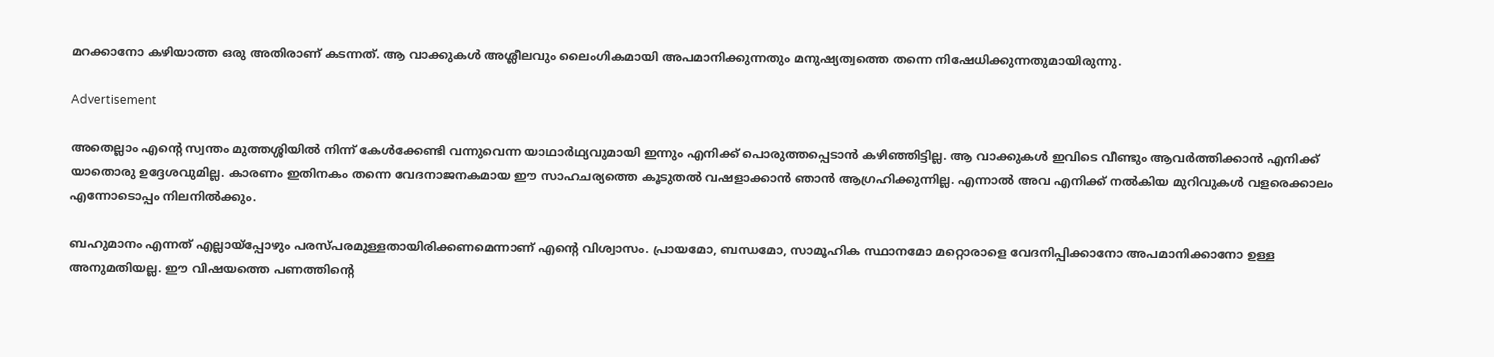മറക്കാനോ കഴിയാത്ത ഒരു അതിരാണ് കടന്നത്. ആ വാക്കുകൾ അശ്ലീലവും ലൈംഗികമായി അപമാനിക്കുന്നതും മനുഷ്യത്വത്തെ തന്നെ നിഷേധിക്കുന്നതുമായിരുന്നു.

Advertisement

അതെല്ലാം എന്റെ സ്വന്തം മുത്തശ്ശിയിൽ നിന്ന് കേൾക്കേണ്ടി വന്നുവെന്ന യാഥാർഥ്യവുമായി ഇന്നും എനിക്ക് പൊരുത്തപ്പെടാൻ കഴിഞ്ഞിട്ടില്ല. ആ വാക്കുകൾ ഇവിടെ വീണ്ടും ആവർത്തിക്കാൻ എനിക്ക് യാതൊരു ഉദ്ദേശവുമില്ല. കാരണം ഇതിനകം തന്നെ വേദനാജനകമായ ഈ സാഹചര്യത്തെ കൂടുതൽ വഷളാക്കാൻ ഞാൻ ആഗ്രഹിക്കുന്നില്ല. എന്നാൽ അവ എനിക്ക് നൽകിയ മുറിവുകൾ വളരെക്കാലം എന്നോടൊപ്പം നിലനിൽക്കും.

ബഹുമാനം എന്നത് എല്ലായ്പ്പോഴും പരസ്പരമുള്ളതായിരിക്കണമെന്നാണ് എന്റെ വിശ്വാസം. പ്രായമോ, ബന്ധമോ, സാമൂഹിക സ്ഥാനമോ മറ്റൊരാളെ വേദനിപ്പിക്കാനോ അപമാനിക്കാനോ ഉള്ള അനുമതിയല്ല. ഈ വിഷയത്തെ പണത്തിന്റെ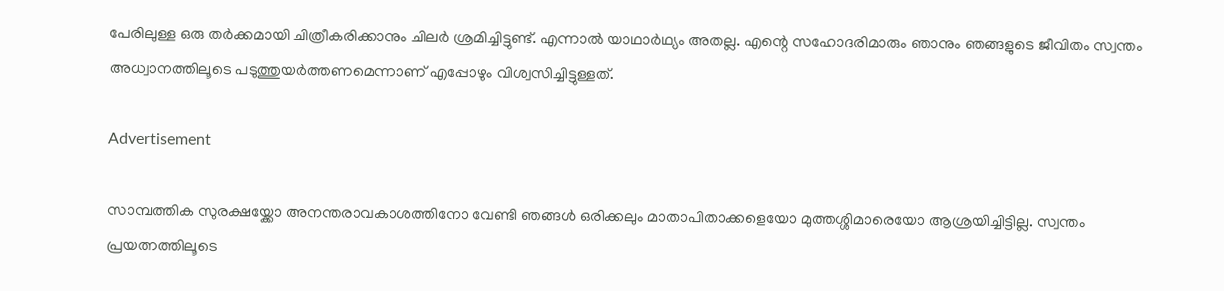പേരിലുള്ള ഒരു തർക്കമായി ചിത്രീകരിക്കാനും ചിലർ ശ്രമിച്ചിട്ടുണ്ട്. എന്നാൽ യാഥാർഥ്യം അതല്ല. എന്റെ സഹോദരിമാരും ഞാനും ഞങ്ങളുടെ ജീവിതം സ്വന്തം അധ്വാനത്തിലൂടെ പടുത്തുയർത്തണമെന്നാണ് എപ്പോഴും വിശ്വസിച്ചിട്ടുള്ളത്.

Advertisement

സാമ്പത്തിക സുരക്ഷയ്ക്കോ അനന്തരാവകാശത്തിനോ വേണ്ടി ഞങ്ങൾ ഒരിക്കലും മാതാപിതാക്കളെയോ മുത്തശ്ശിമാരെയോ ആശ്രയിച്ചിട്ടില്ല. സ്വന്തം പ്രയത്നത്തിലൂടെ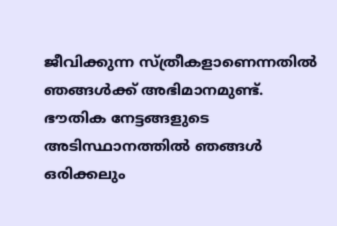ജീവിക്കുന്ന സ്ത്രീകളാണെന്നതിൽ ഞങ്ങൾക്ക് അഭിമാനമുണ്ട്. ഭൗതിക നേട്ടങ്ങളുടെ അടിസ്ഥാനത്തിൽ ഞങ്ങൾ ഒരിക്കലും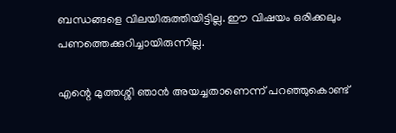ബന്ധങ്ങളെ വിലയിരുത്തിയിട്ടില്ല. ഈ വിഷയം ഒരിക്കലും പണത്തെക്കുറിച്ചായിരുന്നില്ല.

എന്റെ മുത്തശ്ശി ഞാൻ അയച്ചതാണെന്ന് പറഞ്ഞുകൊണ്ട്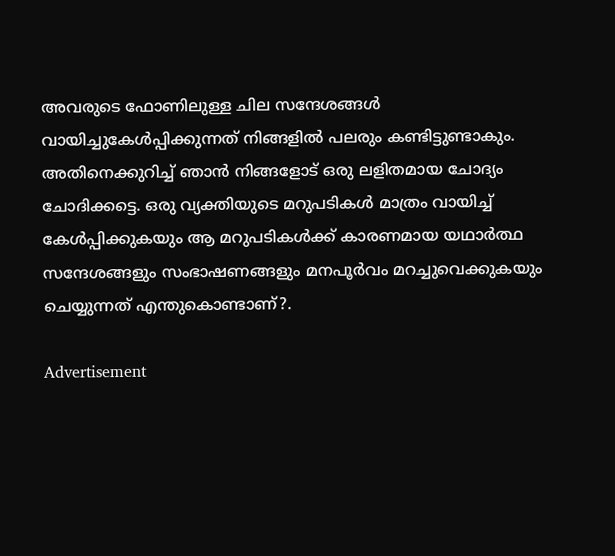അവരുടെ ഫോണിലുള്ള ചില സന്ദേശങ്ങൾ വായിച്ചുകേൾപ്പിക്കുന്നത് നിങ്ങളിൽ പലരും കണ്ടിട്ടുണ്ടാകും. അതിനെക്കുറിച്ച് ഞാൻ നിങ്ങളോട് ഒരു ലളിതമായ ചോദ്യം ചോദിക്കട്ടെ. ഒരു വ്യക്തിയുടെ മറുപടികൾ മാത്രം വായിച്ച് കേൾപ്പിക്കുകയും ആ മറുപടികൾക്ക് കാരണമായ യഥാർത്ഥ സന്ദേശങ്ങളും സംഭാഷണങ്ങളും മനപൂർവം മറച്ചുവെക്കുകയും ചെയ്യുന്നത് എന്തുകൊണ്ടാണ്?.

Advertisement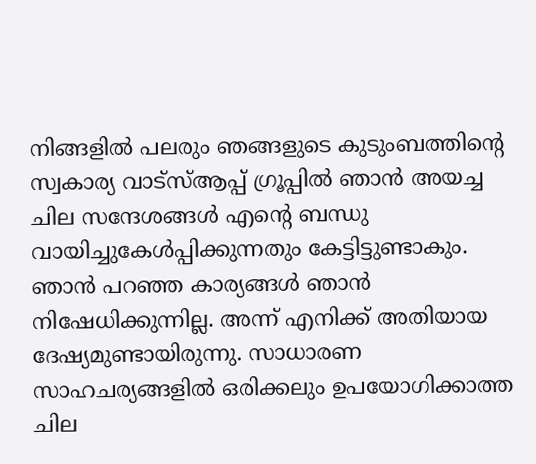നിങ്ങളിൽ പലരും ഞങ്ങളുടെ കുടുംബത്തിന്റെ സ്വകാര്യ വാട്സ്ആപ്പ് ഗ്രൂപ്പിൽ ഞാൻ അയച്ച ചില സന്ദേശങ്ങൾ എന്റെ ബന്ധു വായിച്ചുകേൾപ്പിക്കുന്നതും കേട്ടിട്ടുണ്ടാകും. ഞാൻ പറഞ്ഞ കാര്യങ്ങൾ ഞാൻ നിഷേധിക്കുന്നില്ല. അന്ന് എനിക്ക് അതിയായ ദേഷ്യമുണ്ടായിരുന്നു. സാധാരണ സാഹചര്യങ്ങളിൽ ഒരിക്കലും ഉപയോഗിക്കാത്ത ചില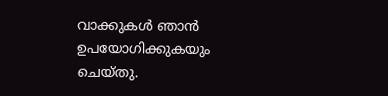വാക്കുകൾ ഞാൻ ഉപയോഗിക്കുകയും ചെയ്തു.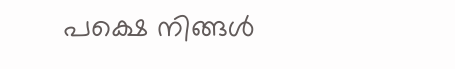പക്ഷെ നിങ്ങൾ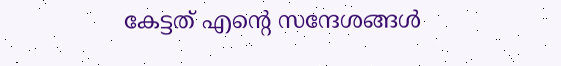കേട്ടത് എന്റെ സന്ദേശങ്ങൾ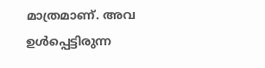മാത്രമാണ്. അവ ഉൾപ്പെട്ടിരുന്ന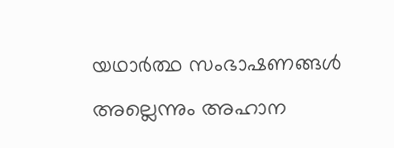യഥാർത്ഥ സംഭാഷണങ്ങൾ അല്ലെന്നും അഹാന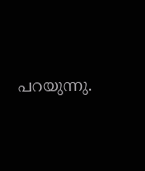പറയുന്നു.